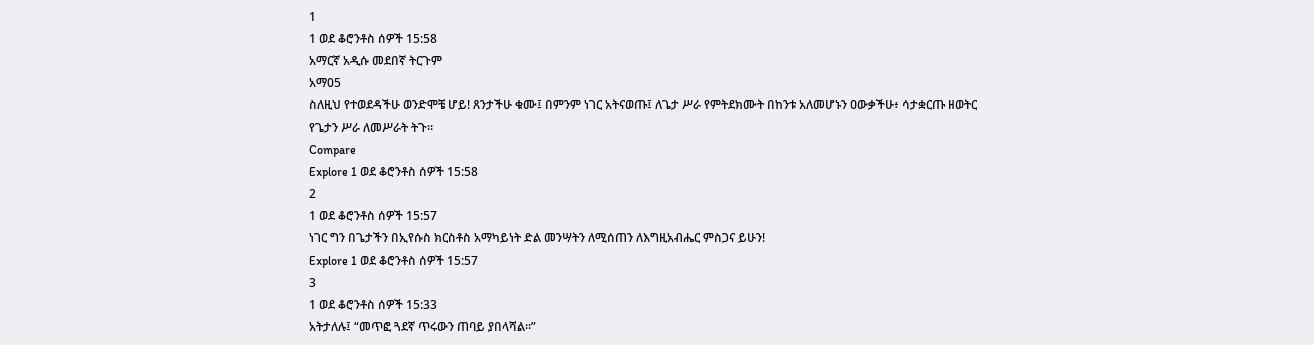1
1 ወደ ቆሮንቶስ ሰዎች 15:58
አማርኛ አዲሱ መደበኛ ትርጉም
አማ05
ስለዚህ የተወደዳችሁ ወንድሞቼ ሆይ! ጸንታችሁ ቁሙ፤ በምንም ነገር አትናወጡ፤ ለጌታ ሥራ የምትደክሙት በከንቱ አለመሆኑን ዐውቃችሁ፥ ሳታቋርጡ ዘወትር የጌታን ሥራ ለመሥራት ትጉ።
Compare
Explore 1 ወደ ቆሮንቶስ ሰዎች 15:58
2
1 ወደ ቆሮንቶስ ሰዎች 15:57
ነገር ግን በጌታችን በኢየሱስ ክርስቶስ አማካይነት ድል መንሣትን ለሚሰጠን ለእግዚአብሔር ምስጋና ይሁን!
Explore 1 ወደ ቆሮንቶስ ሰዎች 15:57
3
1 ወደ ቆሮንቶስ ሰዎች 15:33
አትታለሉ፤ “መጥፎ ጓደኛ ጥሩውን ጠባይ ያበላሻል።”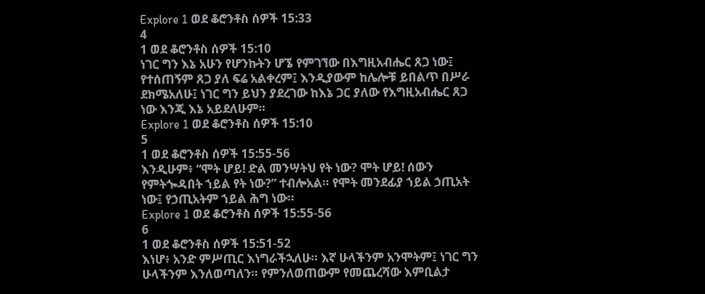Explore 1 ወደ ቆሮንቶስ ሰዎች 15:33
4
1 ወደ ቆሮንቶስ ሰዎች 15:10
ነገር ግን እኔ አሁን የሆንኩትን ሆኜ የምገኘው በእግዚአብሔር ጸጋ ነው፤ የተሰጠኝም ጸጋ ያለ ፍሬ አልቀረም፤ እንዲያውም ከሌሎቹ ይበልጥ በሥራ ደክሜአለሁ፤ ነገር ግን ይህን ያደረገው ከእኔ ጋር ያለው የእግዚአብሔር ጸጋ ነው እንጂ እኔ አይደለሁም።
Explore 1 ወደ ቆሮንቶስ ሰዎች 15:10
5
1 ወደ ቆሮንቶስ ሰዎች 15:55-56
እንዲሁም፥ “ሞት ሆይ! ድል መንሣትህ የት ነው? ሞት ሆይ! ሰውን የምትጐዳበት ኀይል የት ነው?” ተብሎአል። የሞት መንደፊያ ኀይል ኃጢአት ነው፤ የኃጢአትም ኀይል ሕግ ነው።
Explore 1 ወደ ቆሮንቶስ ሰዎች 15:55-56
6
1 ወደ ቆሮንቶስ ሰዎች 15:51-52
እነሆ፥ አንድ ምሥጢር እነግራችኋለሁ። እኛ ሁላችንም አንሞትም፤ ነገር ግን ሁላችንም እንለወጣለን። የምንለወጠውም የመጨረሻው እምቢልታ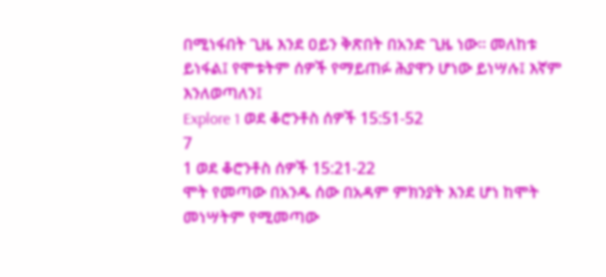በሚነፋበት ጊዜ እንደ ዐይን ቅጽበት በአንድ ጊዜ ነው። መለከቱ ይነፋል፤ የሞቱትም ሰዎች የማይጠፉ ሕያዋን ሆነው ይነሣሉ፤ እኛም እንለወጣለን፤
Explore 1 ወደ ቆሮንቶስ ሰዎች 15:51-52
7
1 ወደ ቆሮንቶስ ሰዎች 15:21-22
ሞት የመጣው በአንዱ ሰው በአዳም ምክንያት እንደ ሆነ ከሞት መነሣትም የሚመጣው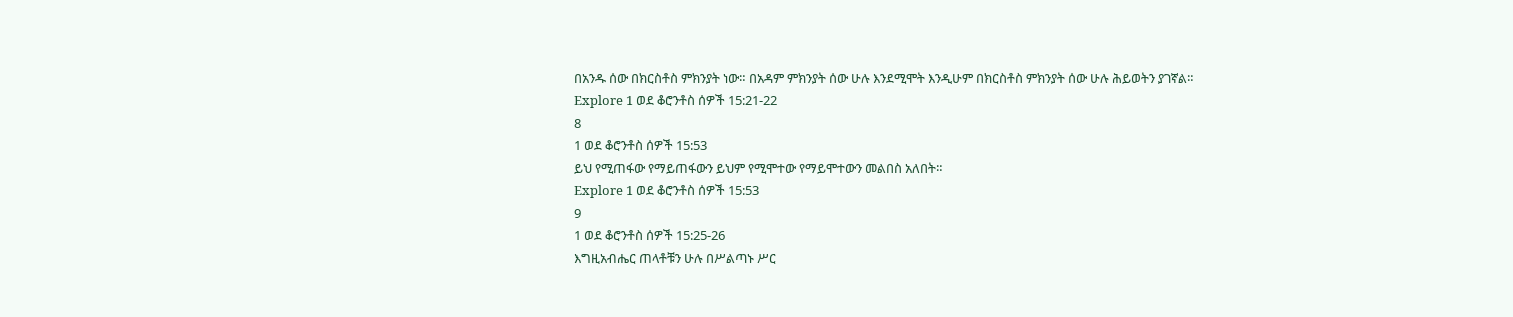በአንዱ ሰው በክርስቶስ ምክንያት ነው። በአዳም ምክንያት ሰው ሁሉ እንደሚሞት እንዲሁም በክርስቶስ ምክንያት ሰው ሁሉ ሕይወትን ያገኛል።
Explore 1 ወደ ቆሮንቶስ ሰዎች 15:21-22
8
1 ወደ ቆሮንቶስ ሰዎች 15:53
ይህ የሚጠፋው የማይጠፋውን ይህም የሚሞተው የማይሞተውን መልበስ አለበት።
Explore 1 ወደ ቆሮንቶስ ሰዎች 15:53
9
1 ወደ ቆሮንቶስ ሰዎች 15:25-26
እግዚአብሔር ጠላቶቹን ሁሉ በሥልጣኑ ሥር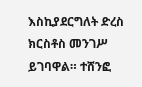እስኪያደርግለት ድረስ ክርስቶስ መንገሥ ይገባዋል። ተሸንፎ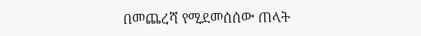በመጨረሻ የሚደመሰሰው ጠላት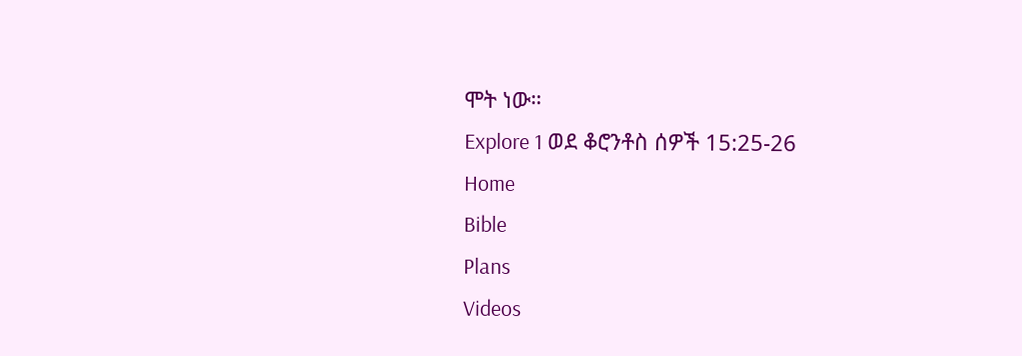ሞት ነው።
Explore 1 ወደ ቆሮንቶስ ሰዎች 15:25-26
Home
Bible
Plans
Videos